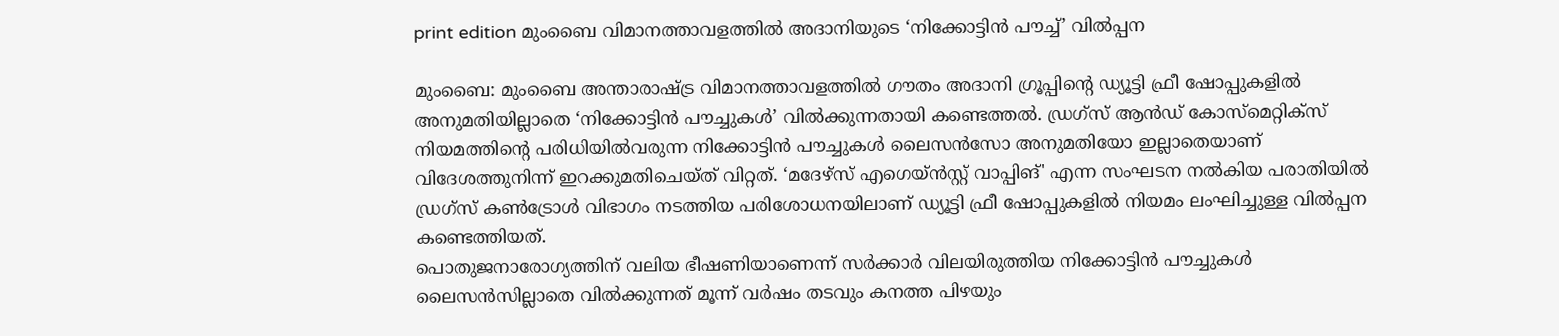print edition മുംബൈ വിമാനത്താവളത്തിൽ അദാനിയുടെ ‘നിക്കോട്ടിൻ പൗച്ച്’ വിൽപ്പന

മുംബൈ: മുംബൈ അന്താരാഷ്ട്ര വിമാനത്താവളത്തിൽ ഗൗതം അദാനി ഗ്രൂപ്പിന്റെ ഡ്യൂട്ടി ഫ്രീ ഷോപ്പുകളിൽ അനുമതിയില്ലാതെ ‘നിക്കോട്ടിൻ പൗച്ചുകൾ’ വിൽക്കുന്നതായി കണ്ടെത്തൽ. ഡ്രഗ്സ് ആൻഡ് കോസ്മെറ്റിക്സ് നിയമത്തിന്റെ പരിധിയിൽവരുന്ന നിക്കോട്ടിൻ പൗച്ചുകൾ ലൈസൻസോ അനുമതിയോ ഇല്ലാതെയാണ് വിദേശത്തുനിന്ന് ഇറക്കുമതിചെയ്ത് വിറ്റത്. ‘മദേഴ്സ് എഗെയ്ൻസ്റ്റ് വാപ്പിങ്' എന്ന സംഘടന നൽകിയ പരാതിയിൽ ഡ്രഗ്സ് കൺട്രോൾ വിഭാഗം നടത്തിയ പരിശോധനയിലാണ് ഡ്യൂട്ടി ഫ്രീ ഷോപ്പുകളിൽ നിയമം ലംഘിച്ചുള്ള വിൽപ്പന കണ്ടെത്തിയത്.
പൊതുജനാരോഗ്യത്തിന് വലിയ ഭീഷണിയാണെന്ന് സർക്കാർ വിലയിരുത്തിയ നിക്കോട്ടിൻ പൗച്ചുകൾ ലൈസൻസില്ലാതെ വിൽക്കുന്നത് മൂന്ന് വർഷം തടവും കനത്ത പിഴയും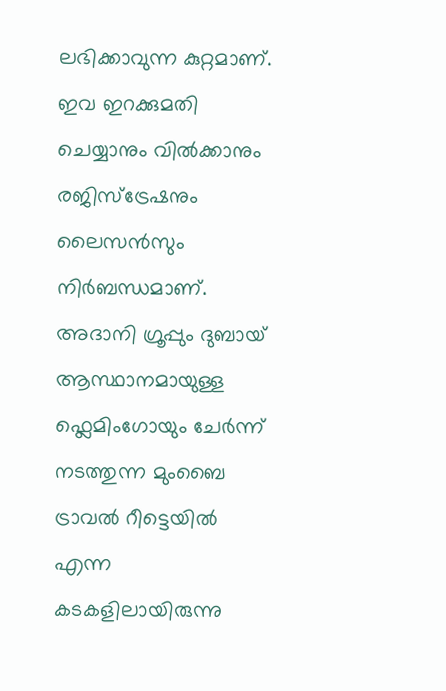ലഭിക്കാവുന്ന കുറ്റമാണ്. ഇവ ഇറക്കുമതി ചെയ്യാനും വിൽക്കാനും രജിസ്ട്രേഷനും ലൈസൻസും നിർബന്ധമാണ്.
അദാനി ഗ്രൂപ്പും ദുബായ് ആസ്ഥാനമായുള്ള ഫ്ലെമിംഗോയും ചേർന്ന് നടത്തുന്ന മുംബൈ ട്രാവൽ റീട്ടെയിൽ എന്ന കടകളിലായിരുന്നു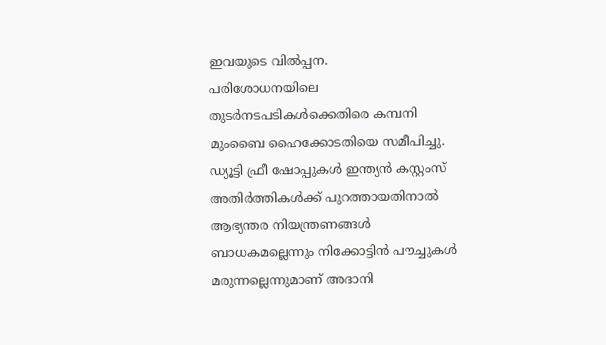ഇവയുടെ വിൽപ്പന.
പരിശോധനയിലെ തുടർനടപടികൾക്കെതിരെ കമ്പനി മുംബൈ ഹൈക്കോടതിയെ സമീപിച്ചു. ഡ്യൂട്ടി ഫ്രീ ഷോപ്പുകൾ ഇന്ത്യൻ കസ്റ്റംസ് അതിർത്തികൾക്ക് പുറത്തായതിനാൽ ആഭ്യന്തര നിയന്ത്രണങ്ങൾ ബാധകമല്ലെന്നും നിക്കോട്ടിൻ പൗച്ചുകൾ മരുന്നല്ലെന്നുമാണ് അദാനി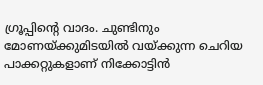ഗ്രൂപ്പിന്റെ വാദം. ചുണ്ടിനും മോണയ്ക്കുമിടയിൽ വയ്ക്കുന്ന ചെറിയ പാക്കറ്റുകളാണ് നിക്കോട്ടിൻ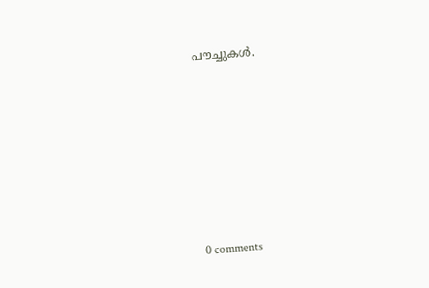പൗച്ചുകൾ.











0 comments